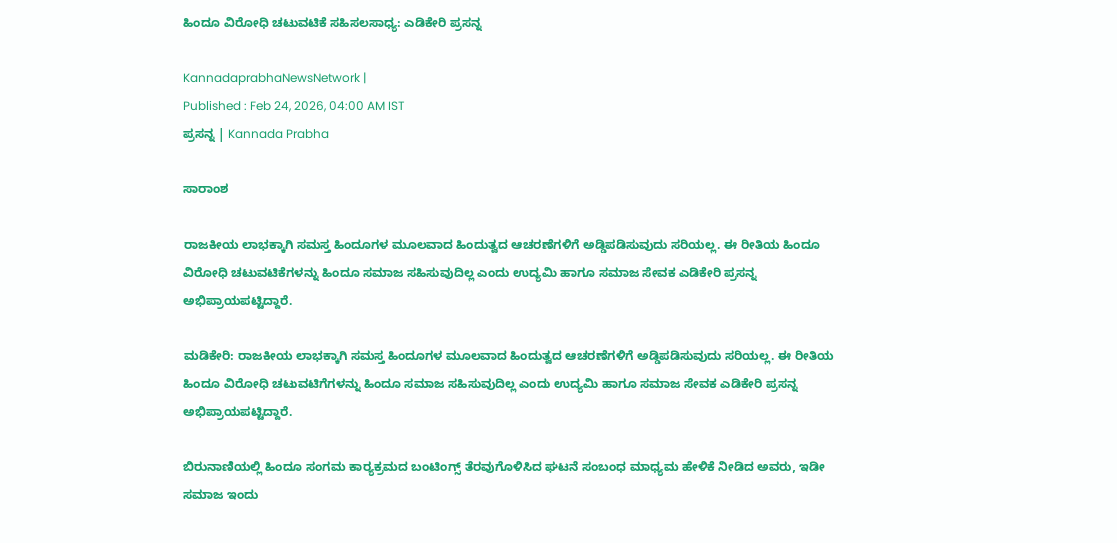ಹಿಂದೂ ವಿರೋಧಿ ಚಟುವಟಿಕೆ ಸಹಿಸಲಸಾಧ್ಯ: ಎಡಿಕೇರಿ ಪ್ರಸನ್ನ

KannadaprabhaNewsNetwork |
Published : Feb 24, 2026, 04:00 AM IST
ಪ್ರಸನ್ನ | Kannada Prabha

ಸಾರಾಂಶ

ರಾಜಕೀಯ ಲಾಭಕ್ಕಾಗಿ ಸಮಸ್ತ ಹಿಂದೂಗಳ ಮೂಲವಾದ ಹಿಂದುತ್ವದ ಆಚರಣೆಗಳಿಗೆ ಅಡ್ಡಿಪಡಿಸುವುದು ಸರಿಯಲ್ಲ. ಈ ರೀತಿಯ ಹಿಂದೂ ವಿರೋಧಿ ಚಟುವಟಿಕೆಗಳನ್ನು ಹಿಂದೂ ಸಮಾಜ ಸಹಿಸುವುದಿಲ್ಲ ಎಂದು ಉದ್ಯಮಿ ಹಾಗೂ ಸಮಾಜ ಸೇವಕ ಎಡಿಕೇರಿ ಪ್ರಸನ್ನ ಅಭಿಪ್ರಾಯಪಟ್ಟಿದ್ದಾರೆ.

ಮಡಿಕೇರಿ: ರಾಜಕೀಯ ಲಾಭಕ್ಕಾಗಿ ಸಮಸ್ತ ಹಿಂದೂಗಳ ಮೂಲವಾದ ಹಿಂದುತ್ವದ ಆಚರಣೆಗಳಿಗೆ ಅಡ್ಡಿಪಡಿಸುವುದು ಸರಿಯಲ್ಲ. ಈ ರೀತಿಯ ಹಿಂದೂ ವಿರೋಧಿ ಚಟುವಟಿಗೆಗಳನ್ನು ಹಿಂದೂ ಸಮಾಜ ಸಹಿಸುವುದಿಲ್ಲ ಎಂದು ಉದ್ಯಮಿ ಹಾಗೂ ಸಮಾಜ ಸೇವಕ ಎಡಿಕೇರಿ ಪ್ರಸನ್ನ ಅಭಿಪ್ರಾಯಪಟ್ಟಿದ್ದಾರೆ.

ಬಿರುನಾಣಿಯಲ್ಲಿ ಹಿಂದೂ ಸಂಗಮ ಕಾರ್‍ಯಕ್ರಮದ ಬಂಟಿಂಗ್ಸ್ ತೆರವುಗೊಳಿಸಿದ ಘಟನೆ ಸಂಬಂಧ ಮಾಧ್ಯಮ ಹೇಳಿಕೆ ನೀಡಿದ ಅವರು, ಇಡೀ ಸಮಾಜ ಇಂದು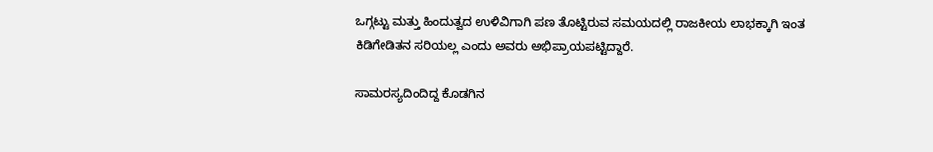ಒಗ್ಗಟ್ಟು ಮತ್ತು ಹಿಂದುತ್ವದ ಉಳಿವಿಗಾಗಿ ಪಣ ತೊಟ್ಟಿರುವ ಸಮಯದಲ್ಲಿ ರಾಜಕೀಯ ಲಾಭಕ್ಕಾಗಿ ಇಂತ ಕಿಡಿಗೇಡಿತನ ಸರಿಯಲ್ಲ ಎಂದು ಅವರು ಅಭಿಪ್ರಾಯಪಟ್ಟಿದ್ದಾರೆ.

ಸಾಮರಸ್ಯದಿಂದಿದ್ದ ಕೊಡಗಿನ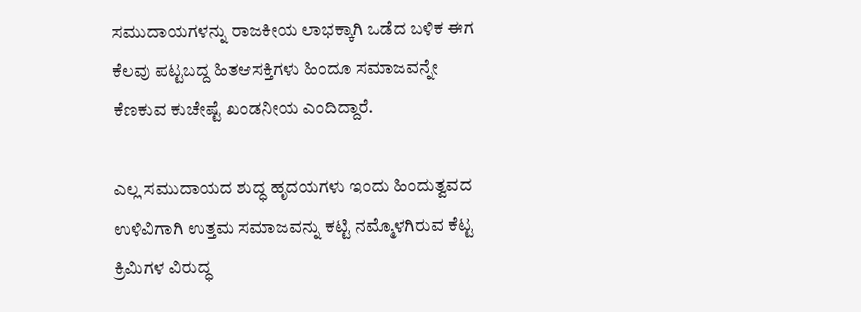ಸಮುದಾಯಗಳನ್ನು ರಾಜಕೀಯ ಲಾಭಕ್ಕಾಗಿ ಒಡೆದ ಬಳಿಕ ಈಗ ಕೆಲವು ಪಟ್ಟಬದ್ದ ಹಿತಆಸಕ್ತಿಗಳು ಹಿಂದೂ ಸಮಾಜವನ್ನೇ ಕೆಣಕುವ ಕುಚೇಷ್ಟೆ ಖಂಡನೀಯ ಎಂದಿದ್ದಾರೆ.

ಎಲ್ಲ ಸಮುದಾಯದ ಶುದ್ಧ ಹೃದಯಗಳು ಇಂದು ಹಿಂದುತ್ವವದ ಉಳಿವಿಗಾಗಿ ಉತ್ತಮ ಸಮಾಜವನ್ನು ಕಟ್ಟಿ ನಮ್ಮೊಳಗಿರುವ ಕೆಟ್ಟ ಕ್ರಿಮಿಗಳ ವಿರುದ್ಧ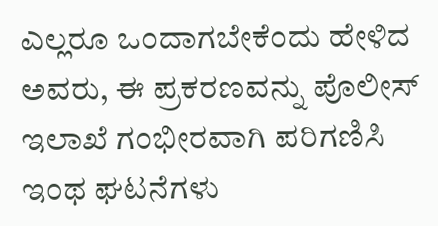ಎಲ್ಲರೂ ಒಂದಾಗಬೇಕೆಂದು ಹೇಳಿದ ಅವರು, ಈ ಪ್ರಕರಣವನ್ನು ಪೊಲೀಸ್ ಇಲಾಖೆ ಗಂಭೀರವಾಗಿ ಪರಿಗಣಿಸಿ ಇಂಥ ಘಟನೆಗಳು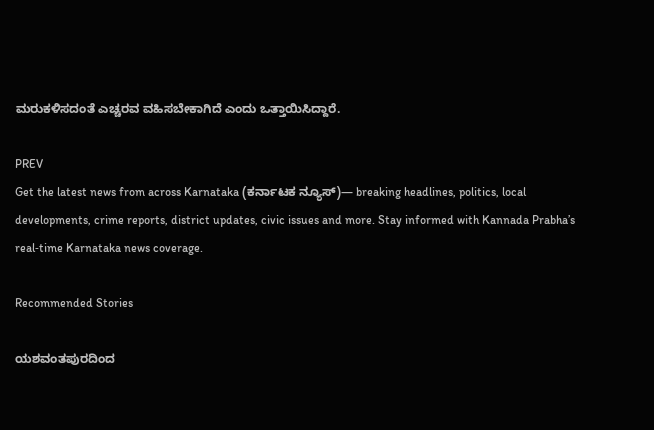ಮರುಕಳಿಸದಂತೆ ಎಚ್ಚರವ ವಹಿಸಬೇಕಾಗಿದೆ ಎಂದು ಒತ್ತಾಯಿಸಿದ್ದಾರೆ.

PREV
Get the latest news from across Karnataka (ಕರ್ನಾಟಕ ನ್ಯೂಸ್)— breaking headlines, politics, local developments, crime reports, district updates, civic issues and more. Stay informed with Kannada Prabha’s real‑time Karnataka news coverage.

Recommended Stories

ಯಶವಂತಪುರದಿಂದ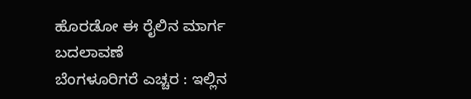ಹೊರಡೋ ಈ ರೈಲಿನ ಮಾರ್ಗ ಬದಲಾವಣೆ
ಬೆಂಗಳೂರಿಗರೆ ಎಚ್ಚರ : ಇಲ್ಲಿನ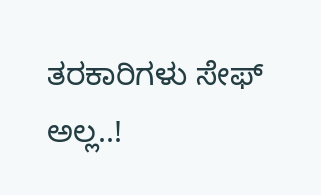ತರಕಾರಿಗಳು ಸೇಫ್ ಅಲ್ಲ..!